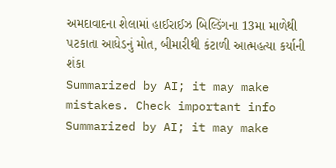અમદાવાદના શેલામાં હાઈરાઈઝ બિલ્ડિંગના 13મા માળેથી પટકાતા આધેડનું મોત, બીમારીથી કંટાળી આત્મહત્યા કર્યાની શંકા
Summarized by AI; it may make mistakes. Check important info
Summarized by AI; it may make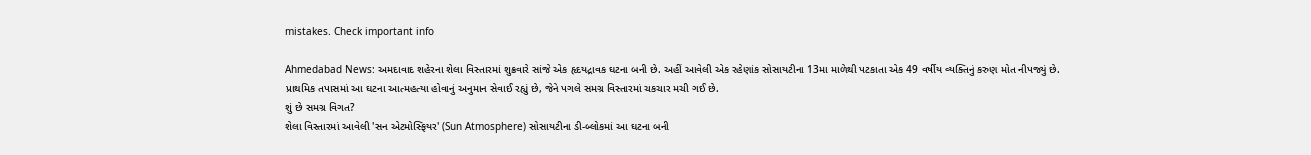mistakes. Check important info

Ahmedabad News: અમદાવાદ શહેરના શેલા વિસ્તારમાં શુક્રવારે સાંજે એક હૃદયદ્રાવક ઘટના બની છે. અહીં આવેલી એક રહેણાંક સોસાયટીના 13મા માળેથી પટકાતા એક 49 વર્ષીય વ્યક્તિનું કરુણ મોત નીપજ્યું છે. પ્રાથમિક તપાસમાં આ ઘટના આત્મહત્યા હોવાનું અનુમાન સેવાઈ રહ્યું છે, જેને પગલે સમગ્ર વિસ્તારમાં ચકચાર મચી ગઈ છે.
શું છે સમગ્ર વિગત?
શેલા વિસ્તારમાં આવેલી 'સન એટમોસ્ફિયર' (Sun Atmosphere) સોસાયટીના ડી-બ્લોકમાં આ ઘટના બની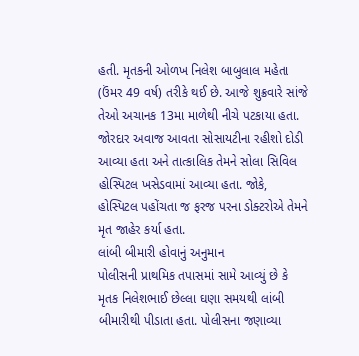હતી. મૃતકની ઓળખ નિલેશ બાબુલાલ મહેતા (ઉંમર 49 વર્ષ) તરીકે થઈ છે. આજે શુક્રવારે સાંજે તેઓ અચાનક 13મા માળેથી નીચે પટકાયા હતા. જોરદાર અવાજ આવતા સોસાયટીના રહીશો દોડી આવ્યા હતા અને તાત્કાલિક તેમને સોલા સિવિલ હોસ્પિટલ ખસેડવામાં આવ્યા હતા. જોકે, હોસ્પિટલ પહોંચતા જ ફરજ પરના ડોક્ટરોએ તેમને મૃત જાહેર કર્યા હતા.
લાંબી બીમારી હોવાનું અનુમાન
પોલીસની પ્રાથમિક તપાસમાં સામે આવ્યું છે કે મૃતક નિલેશભાઈ છેલ્લા ઘણા સમયથી લાંબી બીમારીથી પીડાતા હતા. પોલીસના જણાવ્યા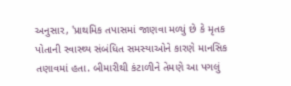અનુસાર, 'પ્રાથમિક તપાસમાં જાણવા મળ્યું છે કે મૃતક પોતાની સ્વાસ્થ્ય સંબંધિત સમસ્યાઓને કારણે માનસિક તણાવમાં હતા. બીમારીથી કંટાળીને તેમણે આ પગલું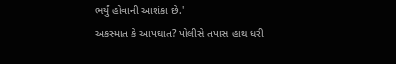ભર્યું હોવાની આશંકા છે.'
અકસ્માત કે આપઘાત? પોલીસે તપાસ હાથ ધરી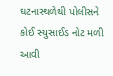ઘટનાસ્થળેથી પોલીસને કોઈ સ્યુસાઈડ નોટ મળી આવી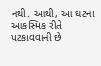નથી. આથી, આ ઘટના આકસ્મિક રીતે પટકાવવાની છે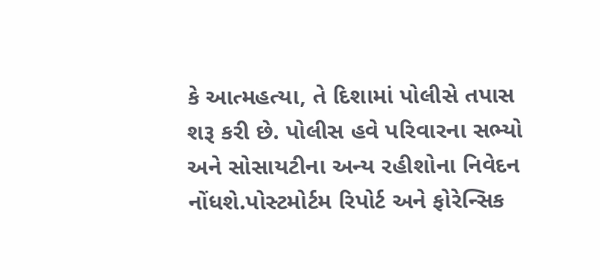કે આત્મહત્યા, તે દિશામાં પોલીસે તપાસ શરૂ કરી છે. પોલીસ હવે પરિવારના સભ્યો અને સોસાયટીના અન્ય રહીશોના નિવેદન નોંધશે.પોસ્ટમોર્ટમ રિપોર્ટ અને ફોરેન્સિક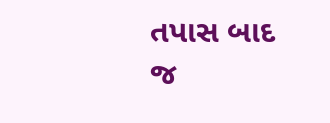તપાસ બાદ જ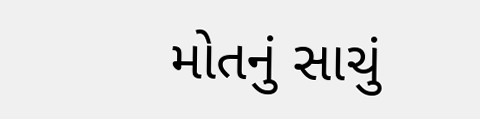મોતનું સાચું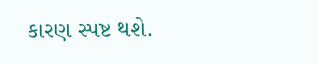કારણ સ્પષ્ટ થશે.